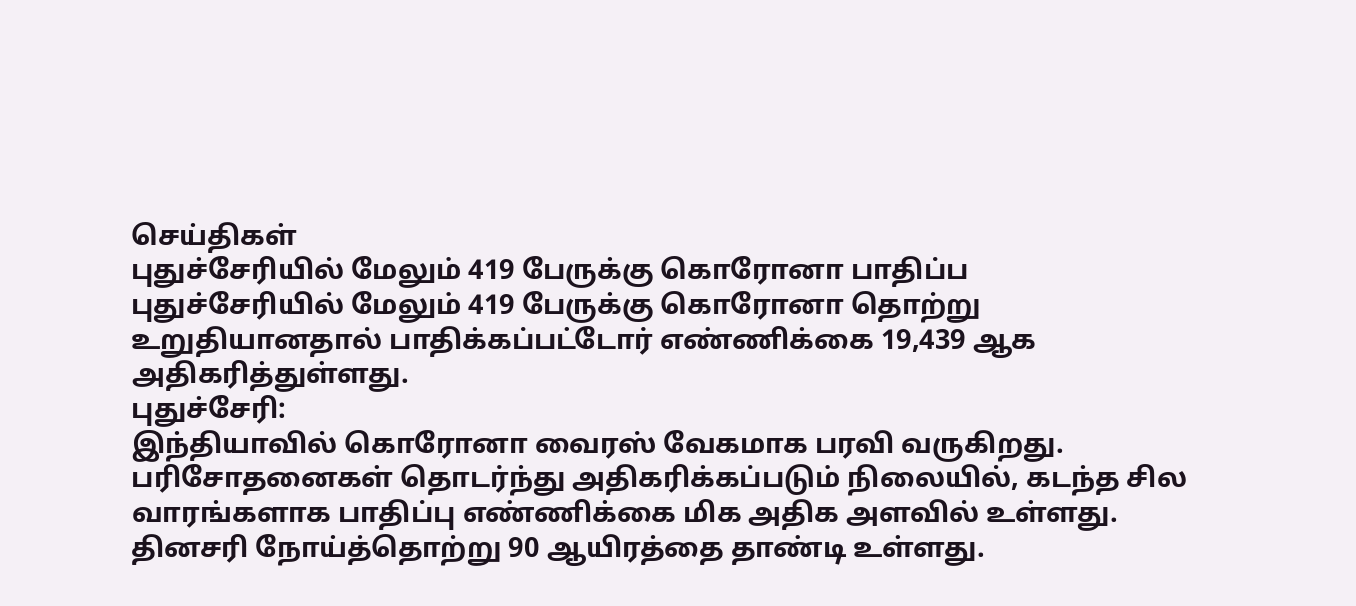செய்திகள்
புதுச்சேரியில் மேலும் 419 பேருக்கு கொரோனா பாதிப்ப
புதுச்சேரியில் மேலும் 419 பேருக்கு கொரோனா தொற்று உறுதியானதால் பாதிக்கப்பட்டோர் எண்ணிக்கை 19,439 ஆக அதிகரித்துள்ளது.
புதுச்சேரி:
இந்தியாவில் கொரோனா வைரஸ் வேகமாக பரவி வருகிறது. பரிசோதனைகள் தொடர்ந்து அதிகரிக்கப்படும் நிலையில், கடந்த சில வாரங்களாக பாதிப்பு எண்ணிக்கை மிக அதிக அளவில் உள்ளது. தினசரி நோய்த்தொற்று 90 ஆயிரத்தை தாண்டி உள்ளது.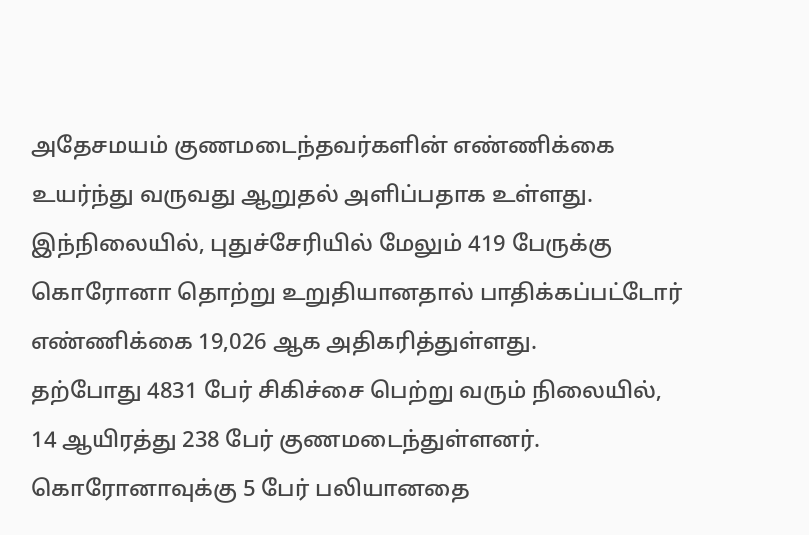அதேசமயம் குணமடைந்தவர்களின் எண்ணிக்கை உயர்ந்து வருவது ஆறுதல் அளிப்பதாக உள்ளது.
இந்நிலையில், புதுச்சேரியில் மேலும் 419 பேருக்கு கொரோனா தொற்று உறுதியானதால் பாதிக்கப்பட்டோர் எண்ணிக்கை 19,026 ஆக அதிகரித்துள்ளது.
தற்போது 4831 பேர் சிகிச்சை பெற்று வரும் நிலையில், 14 ஆயிரத்து 238 பேர் குணமடைந்துள்ளனர். கொரோனாவுக்கு 5 பேர் பலியானதை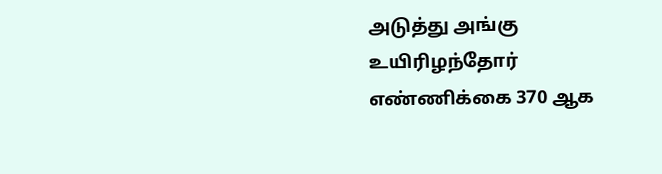அடுத்து அங்கு உயிரிழந்தோர் எண்ணிக்கை 370 ஆக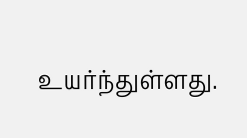உயர்ந்துள்ளது.